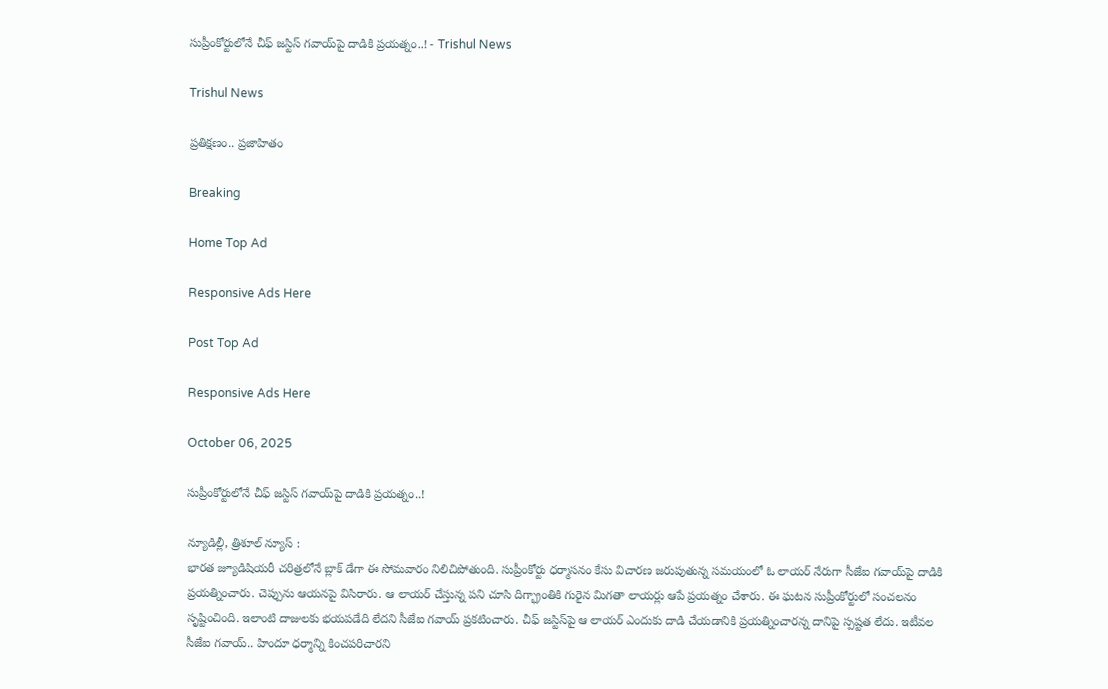సుప్రీంకోర్టులోనే చీఫ్‌ జస్టిస్ గవాయ్‌పై దాడికి ప్రయత్నం..! - Trishul News

Trishul News

ప్రతిక్షణం.. ప్రజాహితం

Breaking

Home Top Ad

Responsive Ads Here

Post Top Ad

Responsive Ads Here

October 06, 2025

సుప్రీంకోర్టులోనే చీఫ్‌ జస్టిస్ గవాయ్‌పై దాడికి ప్రయత్నం..!

న్యూడిల్లీ, త్రిశూల్ న్యూస్ :
భారత జ్యూడిషియరీ చరిత్రలోనే బ్లాక్ డేగా ఈ సోమవారం నిలిచిపోతుంది. సుప్రీంకోర్టు ధర్మాసనం కేసు విచారణ జరుపుతున్న సమయంలో ఓ లాయర్ నేరుగా సీజేఐ గవాయ్‌పై దాడికి ప్రయత్నించారు. చెప్పును ఆయనపై విసిరారు. ఆ లాయర్ చేస్తున్న పని చూసి దిగ్భ్రాంతికి గురైన మిగతా లాయర్లు ఆపే ప్రయత్నం చేశారు. ఈ ఘటన సుప్రీంకోర్టులో సంచలనం సృష్టించింది. ఇలాంటి దాజులకు భయపడేది లేదని సీజేఐ గవాయ్ ప్రకటించారు. చీఫ్ జస్టిస్‌పై ఆ లాయర్ ఎందుకు దాడి చేయడానికి ప్రయత్నించారన్న దానిపై స్పష్టత లేదు. ఇటీవల సీజేఐ గవాయ్.. హిందూ ధర్మాన్ని కించపరిచారని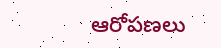ఆరోపణలు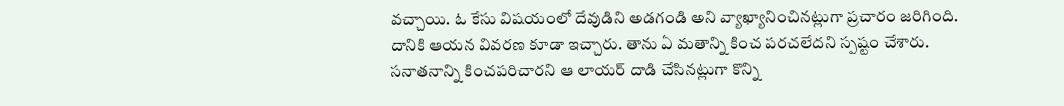వచ్చాయి. ఓ కేసు విషయంలో దేవుడిని అడగండి అని వ్యాఖ్యానించినట్లుగా ప్రచారం జరిగింది. దానికి ఆయన వివరణ కూడా ఇచ్చారు. తాను ఏ మతాన్ని కించ పరచలేదని స్పష్టం చేశారు. సనాతనాన్ని కించపరిచారని ఆ లాయర్ దాడి చేసినట్లుగా కొన్ని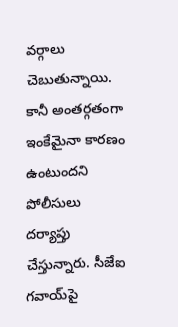వర్గాలు చెబుతున్నాయి. కానీ అంతర్గతంగా ఇంకేమైనా కారణం ఉంటుందని పోలీసులు దర్యాప్తు చేస్తున్నారు. సీజేఐ గవాయ్‌పై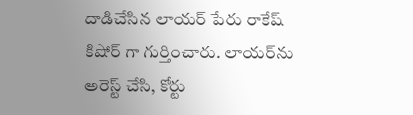దాడిచేసిన లాయర్ పేరు రాకేష్ కిషోర్ గా గుర్తించారు. లాయర్‌ను అరెస్ట్ చేసి, కోర్టు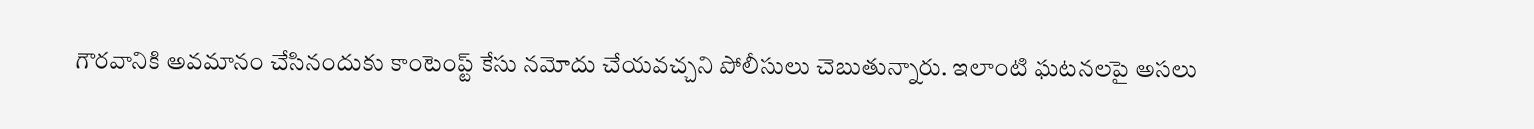గౌరవానికి అవమానం చేసినందుకు కాంటెంప్ట్ కేసు నమోదు చేయవచ్చని పోలీసులు చెబుతున్నారు. ఇలాంటి ఘటనలపై అసలు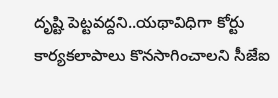దృష్టి పెట్టవద్దని..యథావిధిగా కోర్టు కార్యకలాపాలు కొనసాగించాలని సీజేఐ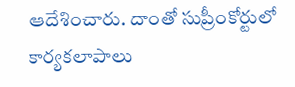ఆదేశించారు. దాంతో సుప్రీంకోర్టులో కార్యకలాపాలు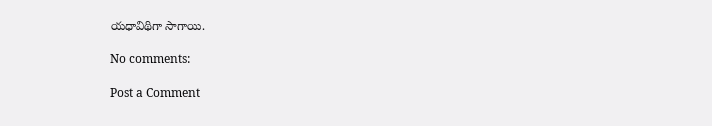యధావిథిగా సాగాయి.

No comments:

Post a Comment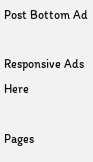Post Bottom Ad

Responsive Ads Here

Pages